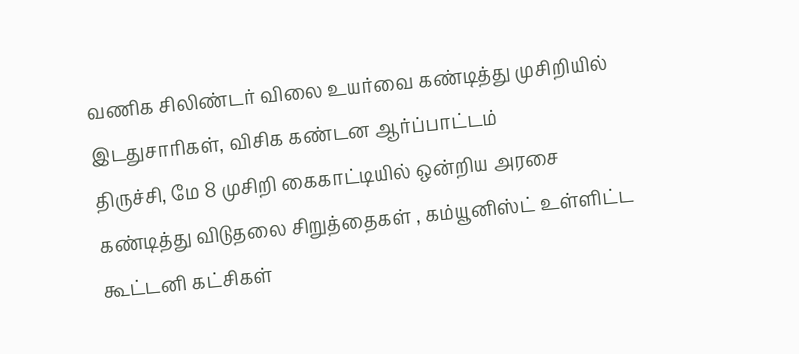வணிக சிலிண்டர் விலை உயர்வை கண்டித்து முசிறியில் இடதுசாரிகள், விசிக கண்டன ஆர்ப்பாட்டம்
திருச்சி, மே 8 முசிறி கைகாட்டியில் ஒன்றிய அரசை கண்டித்து விடுதலை சிறுத்தைகள் , கம்யூனிஸ்ட் உள்ளிட்ட கூட்டனி கட்சிகள்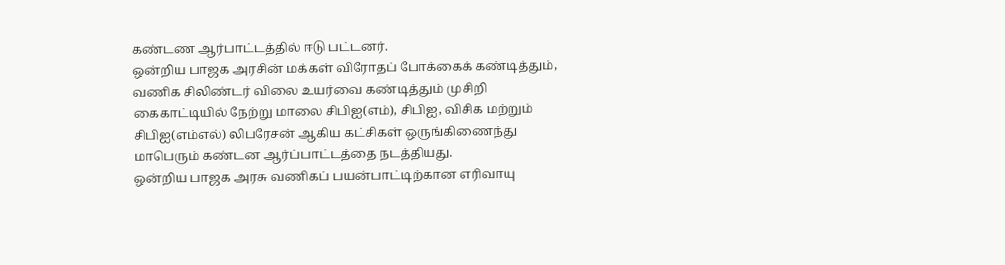கண்டண ஆர்பாட்டத்தில் ஈடு பட்டனர்.
ஒன்றிய பாஜக அரசின் மக்கள் விரோதப் போக்கைக் கண்டித்தும், வணிக சிலிண்டர் விலை உயர்வை கண்டித்தும் முசிறி கைகாட்டியில் நேற்று மாலை சிபிஐ(எம்), சிபிஐ, விசிக மற்றும் சிபிஐ(எம்எல்) லிபரேசன் ஆகிய கட்சிகள் ஒருங்கிணைந்து மாபெரும் கண்டன ஆர்ப்பாட்டத்தை நடத்தியது.
ஒன்றிய பாஜக அரசு வணிகப் பயன்பாட்டிற்கான எரிவாயு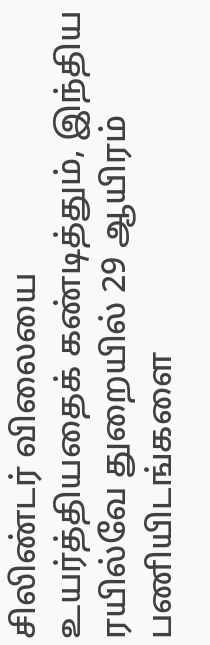சிலிண்டர் விலையை உயர்த்தியதைக் கண்டித்தும், இந்திய ரயில்வே துறையில் 29 ஆயிரம் பணியிடங்களை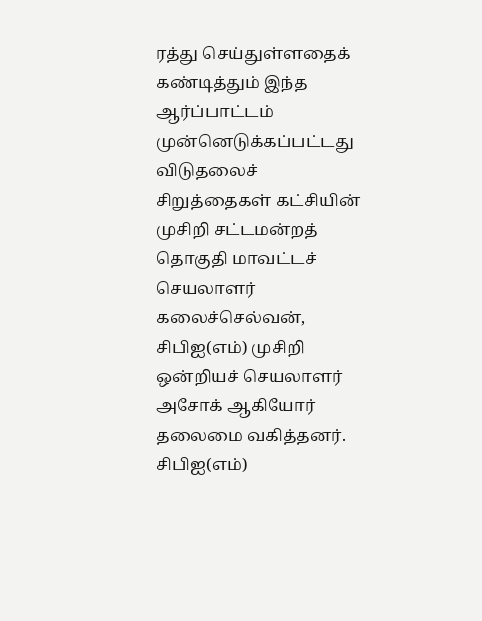ரத்து செய்துள்ளதைக் கண்டித்தும் இந்த ஆர்ப்பாட்டம் முன்னெடுக்கப்பட்டது
விடுதலைச் சிறுத்தைகள் கட்சியின் முசிறி சட்டமன்றத் தொகுதி மாவட்டச் செயலாளர் கலைச்செல்வன், சிபிஐ(எம்) முசிறி ஒன்றியச் செயலாளர் அசோக் ஆகியோர் தலைமை வகித்தனர். சிபிஐ(எம்)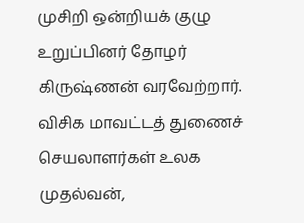முசிறி ஒன்றியக் குழு உறுப்பினர் தோழர் கிருஷ்ணன் வரவேற்றார்.
விசிக மாவட்டத் துணைச் செயலாளர்கள் உலக முதல்வன்,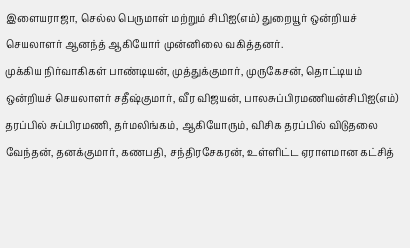இளையராஜா, செல்ல பெருமாள் மற்றும் சிபிஐ(எம்) துறையூர் ஒன்றியச் செயலாளர் ஆனந்த் ஆகியோர் முன்னிலை வகித்தனர்.
முக்கிய நிர்வாகிகள் பாண்டியன், முத்துக்குமார், முருகேசன், தொட்டியம் ஒன்றியச் செயலாளர் சதீஷ்குமார், வீர விஜயன், பாலசுப்பிரமணியன்சிபிஐ(எம்) தரப்பில் சுப்பிரமணி, தர்மலிங்கம், ஆகியோரும், விசிக தரப்பில் விடுதலை வேந்தன், தனக்குமார், கணபதி, சந்திரசேகரன், உள்ளிட்ட ஏராளமான கட்சித்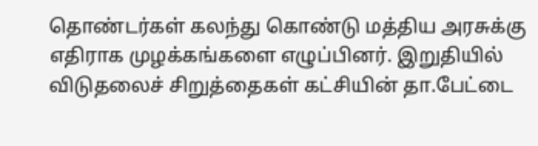தொண்டர்கள் கலந்து கொண்டு மத்திய அரசுக்கு எதிராக முழக்கங்களை எழுப்பினர். இறுதியில் விடுதலைச் சிறுத்தைகள் கட்சியின் தா.பேட்டை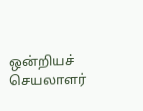ஒன்றியச் செயலாளர்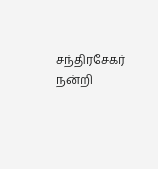சந்திரசேகர் நன்றி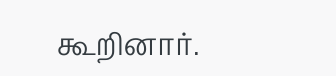கூறினார்.